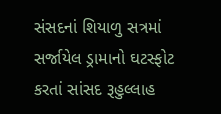સંસદનાં શિયાળુ સત્રમાં સર્જાયેલ ડ્રામાનો ઘટસ્ફોટ કરતાં સાંસદ રૂહુલ્લાહ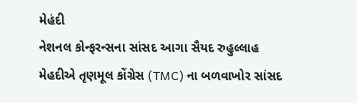મેહંદી
નેશનલ કોન્ફરન્સના સાંસદ આગા સૈયદ રુહુલ્લાહ મેહદીએ તૃણમૂલ કોંગ્રેસ (TMC) ના બળવાખોર સાંસદ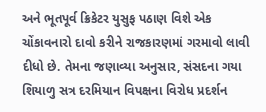અને ભૂતપૂર્વ ક્રિકેટર યુસુફ પઠાણ વિશે એક ચોંકાવનારો દાવો કરીને રાજકારણમાં ગરમાવો લાવી દીધો છે. તેમના જણાવ્યા અનુસાર, સંસદના ગયા શિયાળુ સત્ર દરમિયાન વિપક્ષના વિરોધ પ્રદર્શન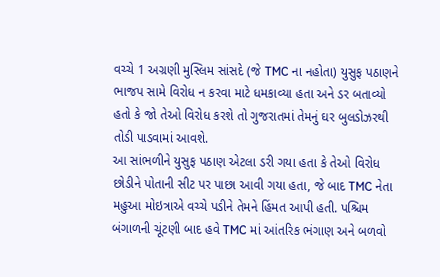વચ્ચે 1 અગ્રણી મુસ્લિમ સાંસદે (જે TMC ના નહોતા) યુસુફ પઠાણને ભાજપ સામે વિરોધ ન કરવા માટે ધમકાવ્યા હતા અને ડર બતાવ્યો હતો કે જો તેઓ વિરોધ કરશે તો ગુજરાતમાં તેમનું ઘર બુલડોઝરથી તોડી પાડવામાં આવશે.
આ સાંભળીને યુસુફ પઠાણ એટલા ડરી ગયા હતા કે તેઓ વિરોધ છોડીને પોતાની સીટ પર પાછા આવી ગયા હતા, જે બાદ TMC નેતા મહુઆ મોઇત્રાએ વચ્ચે પડીને તેમને હિંમત આપી હતી. પશ્ચિમ બંગાળની ચૂંટણી બાદ હવે TMC માં આંતરિક ભંગાણ અને બળવો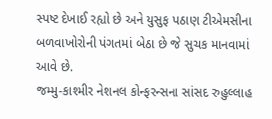સ્પષ્ટ દેખાઈ રહ્યો છે અને યુસુફ પઠાણ ટીએમસીના બળવાખોરોની પંગતમાં બેઠા છે જે સુચક માનવામાં આવે છે.
જમ્મુ-કાશ્મીર નેશનલ કોન્ફરન્સના સાંસદ રુહુલ્લાહ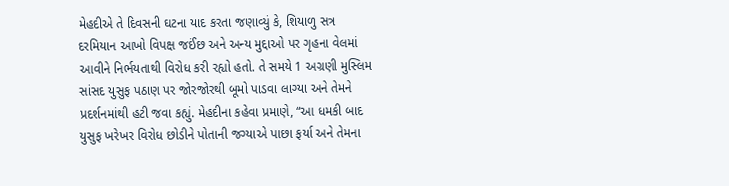મેહદીએ તે દિવસની ઘટના યાદ કરતા જણાવ્યું કે, શિયાળુ સત્ર દરમિયાન આખો વિપક્ષ જઈંછ અને અન્ય મુદ્દાઓ પર ગૃહના વેલમાં આવીને નિર્ભયતાથી વિરોધ કરી રહ્યો હતો. તે સમયે 1 અગ્રણી મુસ્લિમ સાંસદ યુસુફ પઠાણ પર જોરજોરથી બૂમો પાડવા લાગ્યા અને તેમને પ્રદર્શનમાંથી હટી જવા કહ્યું. મેહદીના કહેવા પ્રમાણે, “આ ધમકી બાદ યુસુફ ખરેખર વિરોધ છોડીને પોતાની જગ્યાએ પાછા ફર્યા અને તેમના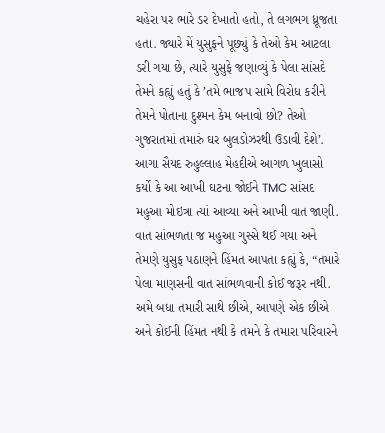ચહેરા પર ભારે ડર દેખાતો હતો, તે લગભગ ધ્રૂજતા હતા. જ્યારે મેં યુસુફને પૂછ્યું કે તેઓ કેમ આટલા ડરી ગયા છે, ત્યારે યુસુફે જણાવ્યું કે પેલા સાંસદે તેમને કહ્યું હતું કે ’તમે ભાજપ સામે વિરોધ કરીને તેમને પોતાના દુશ્મન કેમ બનાવો છો? તેઓ ગુજરાતમાં તમારું ઘર બુલડોઝરથી ઉડાવી દેશે’.
આગા સૈયદ રુહુલ્લાહ મેહદીએ આગળ ખુલાસો કર્યો કે આ આખી ઘટના જોઈને TMC સાંસદ મહુઆ મોઇત્રા ત્યાં આવ્યા અને આખી વાત જાણી. વાત સાંભળતા જ મહુઆ ગુસ્સે થઈ ગયા અને તેમણે યુસુફ પઠાણને હિંમત આપતા કહ્યું કે, “તમારે પેલા માણસની વાત સાંભળવાની કોઈ જરૂર નથી. અમે બધા તમારી સાથે છીએ, આપણે એક છીએ અને કોઈની હિંમત નથી કે તમને કે તમારા પરિવારને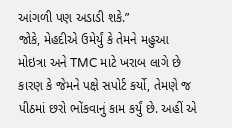આંગળી પણ અડાડી શકે.”
જોકે, મેહદીએ ઉમેર્યું કે તેમને મહુઆ મોઇત્રા અને TMC માટે ખરાબ લાગે છે કારણ કે જેમને પક્ષે સપોર્ટ કર્યો, તેમણે જ પીઠમાં છરો ભોંકવાનું કામ કર્યું છે. અહીં એ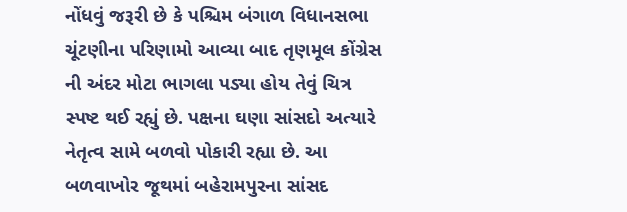નોંધવું જરૂરી છે કે પશ્ચિમ બંગાળ વિધાનસભા ચૂંટણીના પરિણામો આવ્યા બાદ તૃણમૂલ કોંગ્રેસ ની અંદર મોટા ભાગલા પડ્યા હોય તેવું ચિત્ર સ્પષ્ટ થઈ રહ્યું છે. પક્ષના ઘણા સાંસદો અત્યારે નેતૃત્વ સામે બળવો પોકારી રહ્યા છે. આ બળવાખોર જૂથમાં બહેરામપુરના સાંસદ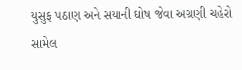યુસુફ પઠાણ અને સયાની ઘોષ જેવા અગ્રણી ચહેરો સામેલ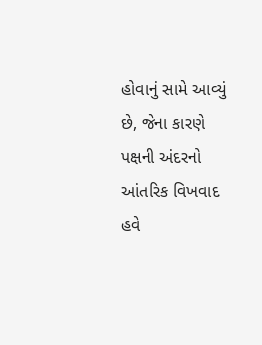હોવાનું સામે આવ્યું છે, જેના કારણે પક્ષની અંદરનો આંતરિક વિખવાદ હવે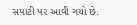સપાટી પર આવી ગયો છે.